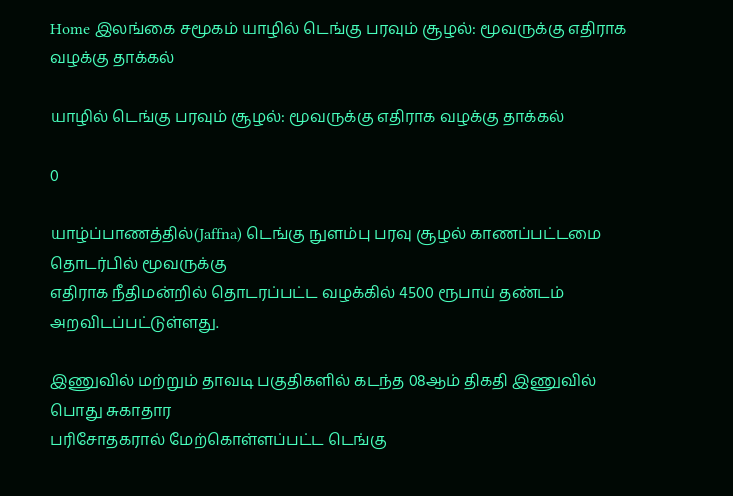Home இலங்கை சமூகம் யாழில் டெங்கு பரவும் சூழல்: மூவருக்கு எதிராக வழக்கு தாக்கல்

யாழில் டெங்கு பரவும் சூழல்: மூவருக்கு எதிராக வழக்கு தாக்கல்

0

யாழ்ப்பாணத்தில்(Jaffna) டெங்கு நுளம்பு பரவு சூழல் காணப்பட்டமை தொடர்பில் மூவருக்கு
எதிராக நீதிமன்றில் தொடரப்பட்ட வழக்கில் 4500 ரூபாய் தண்டம்
அறவிடப்பட்டுள்ளது.

இணுவில் மற்றும் தாவடி பகுதிகளில் கடந்த 08ஆம் திகதி இணுவில் பொது சுகாதார
பரிசோதகரால் மேற்கொள்ளப்பட்ட டெங்கு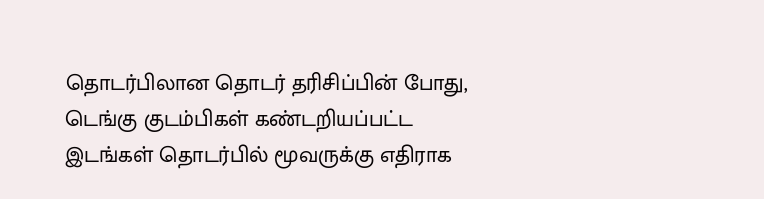தொடர்பிலான தொடர் தரிசிப்பின் போது,
டெங்கு குடம்பிகள் கண்டறியப்பட்ட இடங்கள் தொடர்பில் மூவருக்கு எதிராக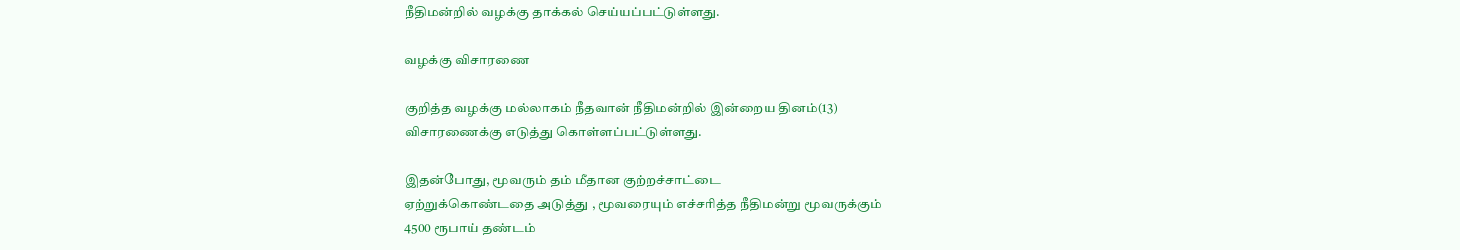நீதிமன்றில் வழக்கு தாக்கல் செய்யப்பட்டுள்ளது.

வழக்கு விசாரணை

குறித்த வழக்கு மல்லாகம் நீதவான் நீதிமன்றில் இன்றைய தினம்(13)
விசாரணைக்கு எடுத்து கொள்ளப்பட்டுள்ளது.

இதன்போது, மூவரும் தம் மீதான குற்றச்சாட்டை
ஏற்றுக்கொண்டதை அடுத்து , மூவரையும் எச்சரித்த நீதிமன்று மூவருக்கும்
4500 ரூபாய் தண்டம்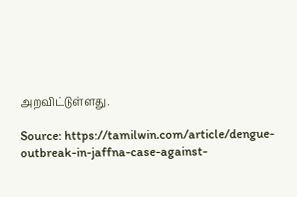அறவிட்டுள்ளது.

Source: https://tamilwin.com/article/dengue-outbreak-in-jaffna-case-against-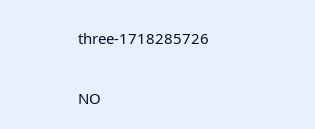three-1718285726

NO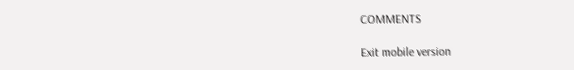COMMENTS

Exit mobile version